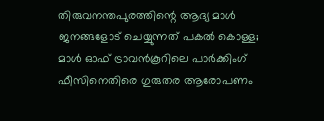തിരുവനന്തപുരത്തിന്റെ ആദ്യ മാൾ ജനങ്ങളോട് ചെയ്യുന്നത് പകൽ കൊള്ള; മാൾ ഓഫ് ട്രാവൻകൂറിലെ പാർക്കിംഗ് ഫീസിനെതിരെ ഗുരുതര ആരോപണം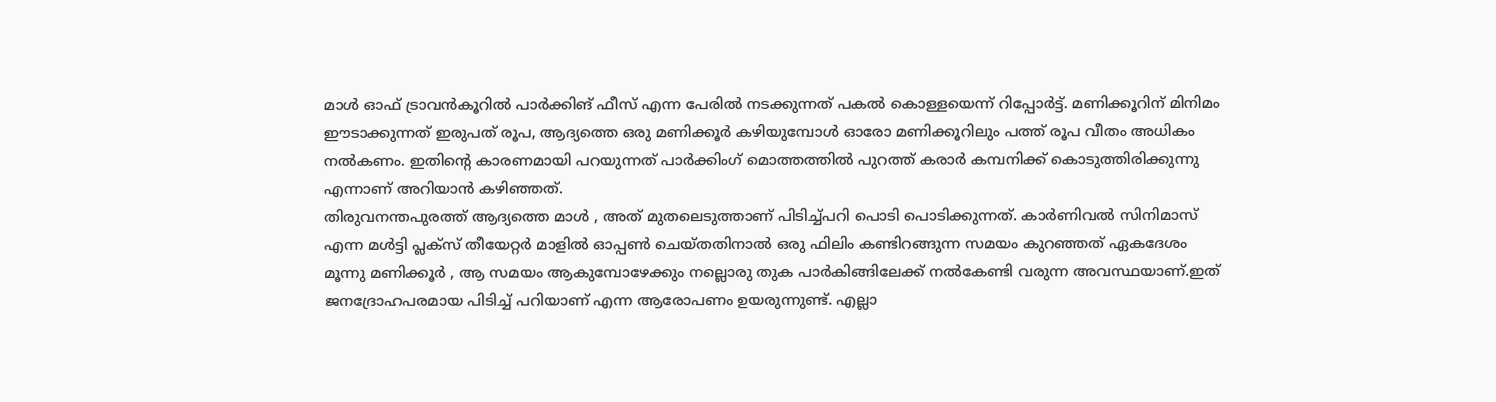മാൾ ഓഫ് ട്രാവൻകൂറിൽ പാർക്കിങ് ഫീസ് എന്ന പേരിൽ നടക്കുന്നത് പകൽ കൊള്ളയെന്ന് റിപ്പോർട്ട്. മണിക്കൂറിന് മിനിമം ഈടാക്കുന്നത് ഇരുപത് രൂപ, ആദ്യത്തെ ഒരു മണിക്കൂർ കഴിയുമ്പോൾ ഓരോ മണിക്കൂറിലും പത്ത് രൂപ വീതം അധികം നൽകണം. ഇതിന്റെ കാരണമായി പറയുന്നത് പാർക്കിംഗ് മൊത്തത്തിൽ പുറത്ത് കരാർ കമ്പനിക്ക് കൊടുത്തിരിക്കുന്നു എന്നാണ് അറിയാൻ കഴിഞ്ഞത്.
തിരുവനന്തപുരത്ത് ആദ്യത്തെ മാൾ , അത് മുതലെടുത്താണ് പിടിച്ച്പറി പൊടി പൊടിക്കുന്നത്. കാർണിവൽ സിനിമാസ് എന്ന മൾട്ടി പ്ലക്സ് തീയേറ്റർ മാളിൽ ഓപ്പൺ ചെയ്തതിനാൽ ഒരു ഫിലിം കണ്ടിറങ്ങുന്ന സമയം കുറഞ്ഞത് ഏകദേശം മൂന്നു മണിക്കൂർ , ആ സമയം ആകുമ്പോഴേക്കും നല്ലൊരു തുക പാർകിങ്ങിലേക്ക് നൽകേണ്ടി വരുന്ന അവസ്ഥയാണ്.ഇത് ജനദ്രോഹപരമായ പിടിച്ച് പറിയാണ് എന്ന ആരോപണം ഉയരുന്നുണ്ട്. എല്ലാ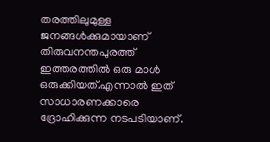തരത്തിലുമുള്ള ജനങ്ങൾക്കുമായാണ് തിരുവനന്തപുരത്ത് ഇത്തരത്തിൽ ഒരു മാൾ ഒരുക്കിയത്.എന്നാൽ ഇത് സാധാരണക്കാരെ ദ്രോഹിക്കുന്ന നടപടിയാണ്.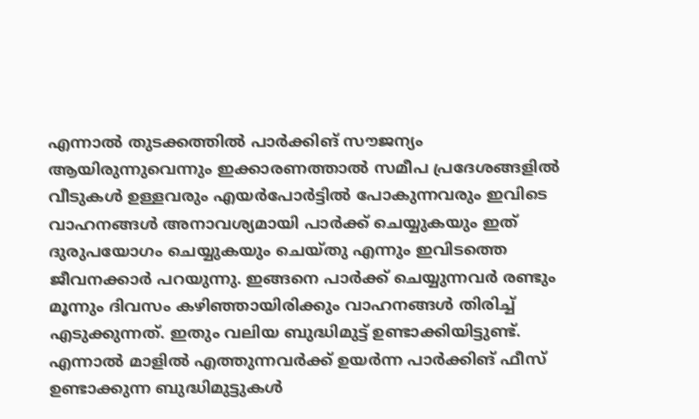എന്നാൽ തുടക്കത്തിൽ പാർക്കിങ് സൗജന്യം ആയിരുന്നുവെന്നും ഇക്കാരണത്താൽ സമീപ പ്രദേശങ്ങളിൽ വീടുകൾ ഉള്ളവരും എയർപോർട്ടിൽ പോകുന്നവരും ഇവിടെ വാഹനങ്ങൾ അനാവശ്യമായി പാർക്ക് ചെയ്യുകയും ഇത് ദുരുപയോഗം ചെയ്യുകയും ചെയ്തു എന്നും ഇവിടത്തെ ജീവനക്കാർ പറയുന്നു. ഇങ്ങനെ പാർക്ക് ചെയ്യുന്നവർ രണ്ടും മൂന്നും ദിവസം കഴിഞ്ഞായിരിക്കും വാഹനങ്ങൾ തിരിച്ച് എടുക്കുന്നത്. ഇതും വലിയ ബുദ്ധിമുട്ട് ഉണ്ടാക്കിയിട്ടുണ്ട്. എന്നാൽ മാളിൽ എത്തുന്നവർക്ക് ഉയർന്ന പാർക്കിങ് ഫീസ് ഉണ്ടാക്കുന്ന ബുദ്ധിമുട്ടുകൾ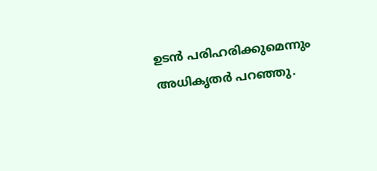ഉടൻ പരിഹരിക്കുമെന്നും അധികൃതർ പറഞ്ഞു.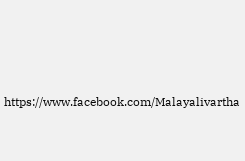https://www.facebook.com/Malayalivartha